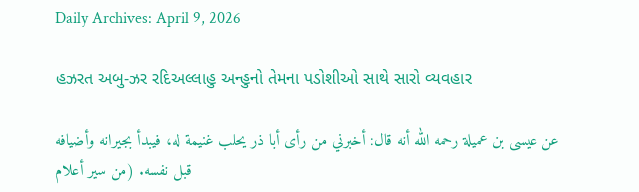Daily Archives: April 9, 2026

હઝરત અબુ-ઝર રદિઅલ્લાહુ અન્હુનો તેમના પડોશીઓ સાથે સારો વ્યવહાર

عن عيسى بن عميلة رحمه الله أنه قال: أخبرني من رأى أبا ذر يحلب غنيمة له، فيبدأ بجيرانه وأضيافه قبل نفسه. (من سير أعلام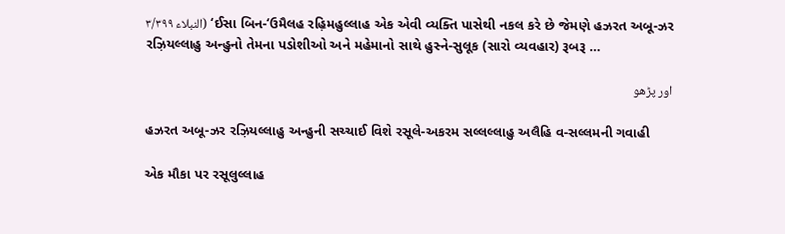النبلاء ٣/٣٩٩) ‘ઈસા બિન-‘ઉમૈલહ રહ઼િમહુલ્લાહ એક એવી વ્યક્તિ પાસેથી નકલ કરે છે જેમણે હઝરત અબૂ-ઝર રઝ઼િયલ્લાહુ અન્હુનો તેમના પડોશીઓ અને મહેમાનો સાથે હુસ્ને-સુલૂક (સારો વ્યવહાર) રૂબરૂ …

اور پڑھو

હઝરત અબૂ-ઝર રઝ઼િયલ્લાહુ અન્હુની સચ્ચાઈ વિશે રસૂલે-અકરમ સલ્લલ્લાહુ અલૈહિ વ-સલ્લમની ગવાહી

એક મૌકા પર રસૂલુલ્લાહ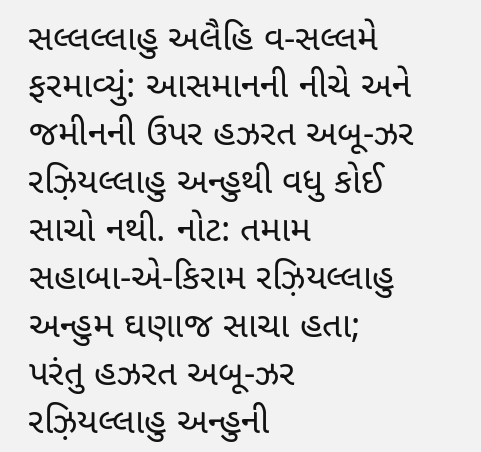સલ્લલ્લાહુ અલૈહિ વ-સલ્લમે ફરમાવ્યું: આસમાનની નીચે અને જમીનની ઉપર હઝરત અબૂ-ઝર રઝ઼િયલ્લાહુ અન્હુથી વધુ કોઈ સાચો નથી. નોટ: તમામ સહાબા-એ-કિરામ રઝ઼િયલ્લાહુ અન્હુમ ઘણાજ સાચા હતા; પરંતુ હઝરત અબૂ-ઝર રઝ઼િયલ્લાહુ અન્હુની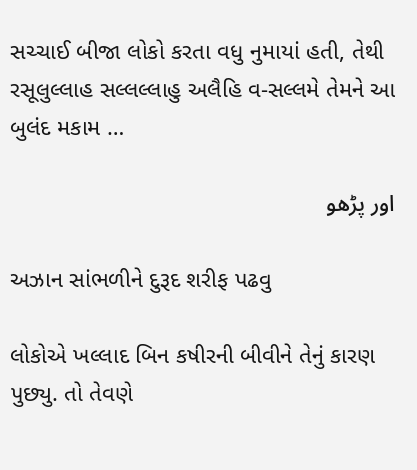સચ્ચાઈ બીજા લોકો કરતા વધુ નુમાયાં હતી, તેથી રસૂલુલ્લાહ સલ્લલ્લાહુ અલૈહિ વ-સલ્લમે તેમને આ બુલંદ મકામ …

اور پڑھو

અઝાન સાંભળીને દુરૂદ શરીફ પઢવુ

લોકોએ ખલ્લાદ બિન કષીરની બીવીને તેનું કારણ પુછ્યુ. તો તેવણે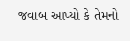જવાબ આપ્યો કે તેમનો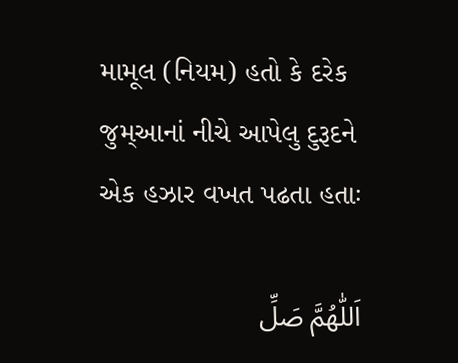મામૂલ (નિયમ) હતો કે દરેક જુમ્આનાં નીચે આપેલુ દુરૂદને એક હઝાર વખત પઢતા હતાઃ

اَللّٰهُمَّ صَلِّ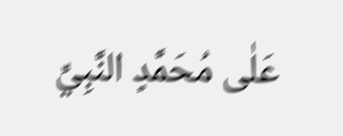عَلٰى مُحَمَّدٍ النَّبِيِّ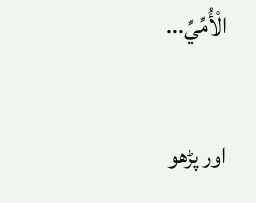الْأُمِّيِّ...

اور پڑھو